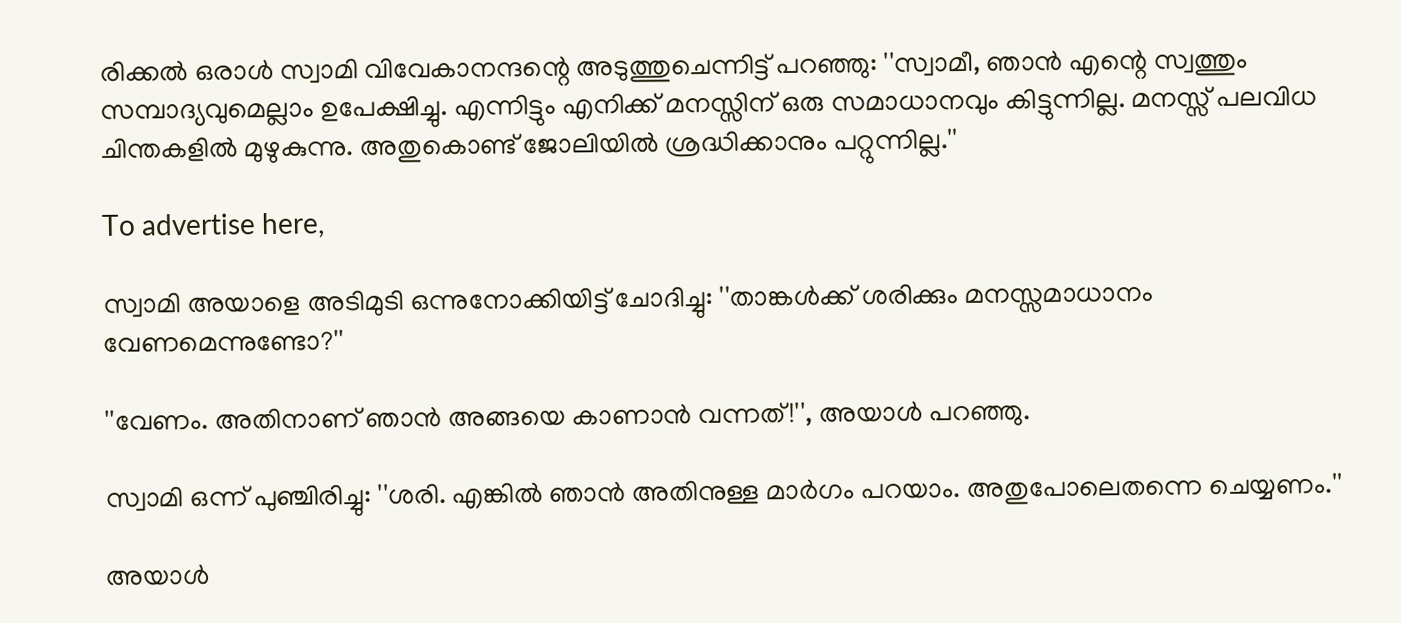രിക്കൽ ഒരാൾ സ്വാമി വിവേകാനന്ദന്റെ അടുത്തുചെന്നിട്ട് പറഞ്ഞു: ''സ്വാമീ, ഞാൻ എന്റെ സ്വത്തും സമ്പാദ്യവുമെല്ലാം ഉപേക്ഷിച്ചു. എന്നിട്ടും എനിക്ക് മനസ്സിന് ഒരു സമാധാനവും കിട്ടുന്നില്ല. മനസ്സ് പലവിധ ചിന്തകളിൽ മുഴുകുന്നു. അതുകൊണ്ട് ജോലിയിൽ ശ്രദ്ധിക്കാനും പറ്റുന്നില്ല.''

To advertise here,

സ്വാമി അയാളെ അടിമുടി ഒന്നുനോക്കിയിട്ട് ചോദിച്ചു: ''താങ്കൾക്ക് ശരിക്കും മനസ്സമാധാനം വേണമെന്നുണ്ടോ?''

''വേണം. അതിനാണ് ഞാൻ അങ്ങയെ കാണാൻ വന്നത്!'', അയാൾ പറഞ്ഞു.

സ്വാമി ഒന്ന് പുഞ്ചിരിച്ചു: ''ശരി. എങ്കിൽ ഞാൻ അതിനുള്ള മാർഗം പറയാം. അതുപോലെതന്നെ ചെയ്യണം.''

അയാൾ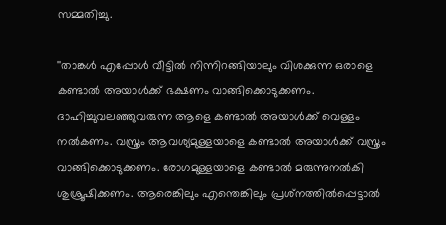സമ്മതിച്ചു.

''താങ്കൾ എപ്പോൾ വീട്ടിൽ നിന്നിറങ്ങിയാലും വിശക്കുന്ന ഒരാളെ കണ്ടാൽ അയാൾക്ക് ഭക്ഷണം വാങ്ങിക്കൊടുക്കണം. ദാഹിച്ചുവലഞ്ഞുവരുന്ന ആളെ കണ്ടാൽ അയാൾക്ക് വെള്ളം നൽകണം. വസ്ത്രം ആവശ്യമുള്ളയാളെ കണ്ടാൽ അയാൾക്ക് വസ്ത്രം വാങ്ങിക്കൊടുക്കണം. രോഗമുള്ളയാളെ കണ്ടാൽ മരുന്നുനൽകി ശുശ്രൂഷിക്കണം. ആരെങ്കിലും എന്തെങ്കിലും പ്രശ്‌നത്തിൽപ്പെട്ടാൽ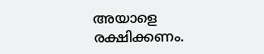അയാളെ രക്ഷിക്കണം.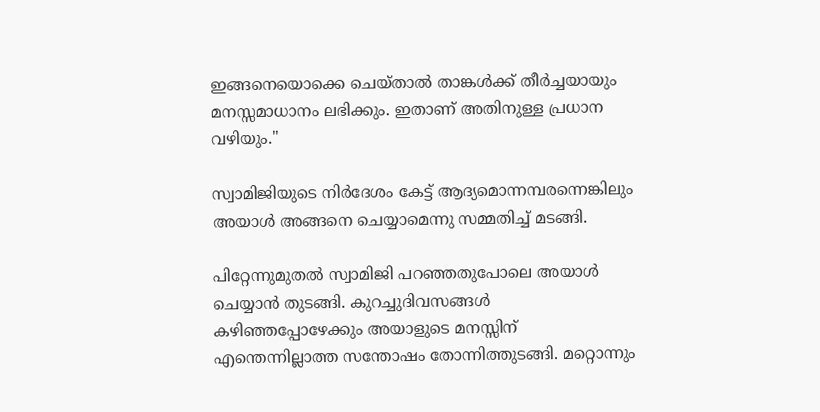ഇങ്ങനെയൊക്കെ ചെയ്താൽ താങ്കൾക്ക് തീർച്ചയായും മനസ്സമാധാനം ലഭിക്കും. ഇതാണ് അതിനുള്ള പ്രധാന വഴിയും.''

സ്വാമിജിയുടെ നിർദേശം കേട്ട് ആദ്യമൊന്നമ്പരന്നെങ്കിലും അയാൾ അങ്ങനെ ചെയ്യാമെന്നു സമ്മതിച്ച് മടങ്ങി.

പിറ്റേന്നുമുതൽ സ്വാമിജി പറഞ്ഞതുപോലെ അയാൾ ചെയ്യാൻ തുടങ്ങി. കുറച്ചുദിവസങ്ങൾ കഴിഞ്ഞപ്പോഴേക്കും അയാളുടെ മനസ്സിന് എന്തെന്നില്ലാത്ത സന്തോഷം തോന്നിത്തുടങ്ങി. മറ്റൊന്നും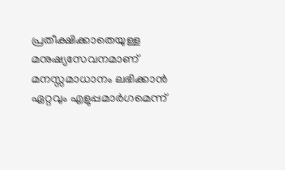പ്രതീക്ഷിക്കാതെയുള്ള മനുഷ്യസേവനമാണ് മനസ്സമാധാനം ലഭിക്കാൻ ഏറ്റവും എളുപ്പമാർഗമെന്ന്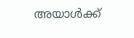അയാൾക്ക്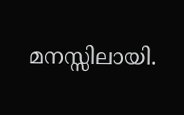മനസ്സിലായി.